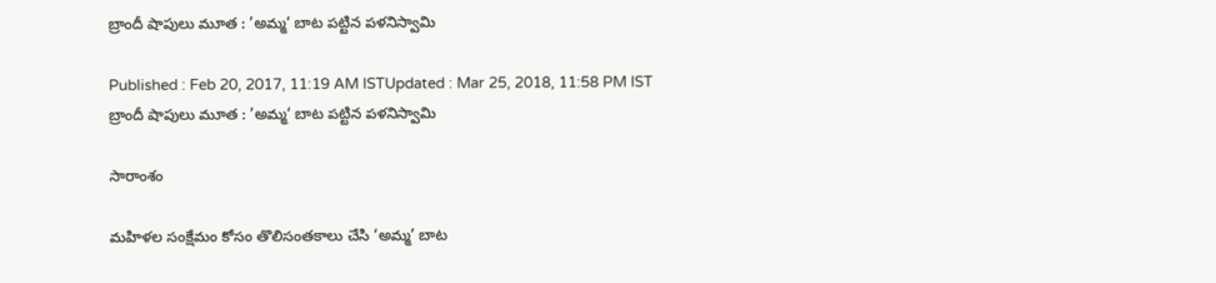బ్రాందీ షాపులు మూత : ’అమ్మ‘ బాట పట్టిన పళనిస్వామి

Published : Feb 20, 2017, 11:19 AM ISTUpdated : Mar 25, 2018, 11:58 PM IST
బ్రాందీ షాపులు మూత : ’అమ్మ‘ బాట పట్టిన పళనిస్వామి

సారాంశం

మహిళల సంక్షేమం కోసం తొలిసంతకాలు చేసి ‘అమ్మ’ బాట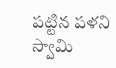పట్టిన పళని స్వామి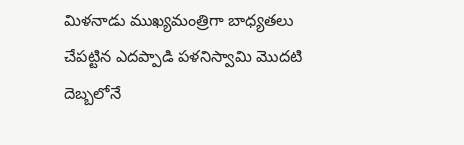మిళనాడు ముఖ్యమంత్రిగా బాధ్యతలు చేపట్టిన ఎదప్పాడి పళనిస్వామి మొదటి దెబ్బలోనే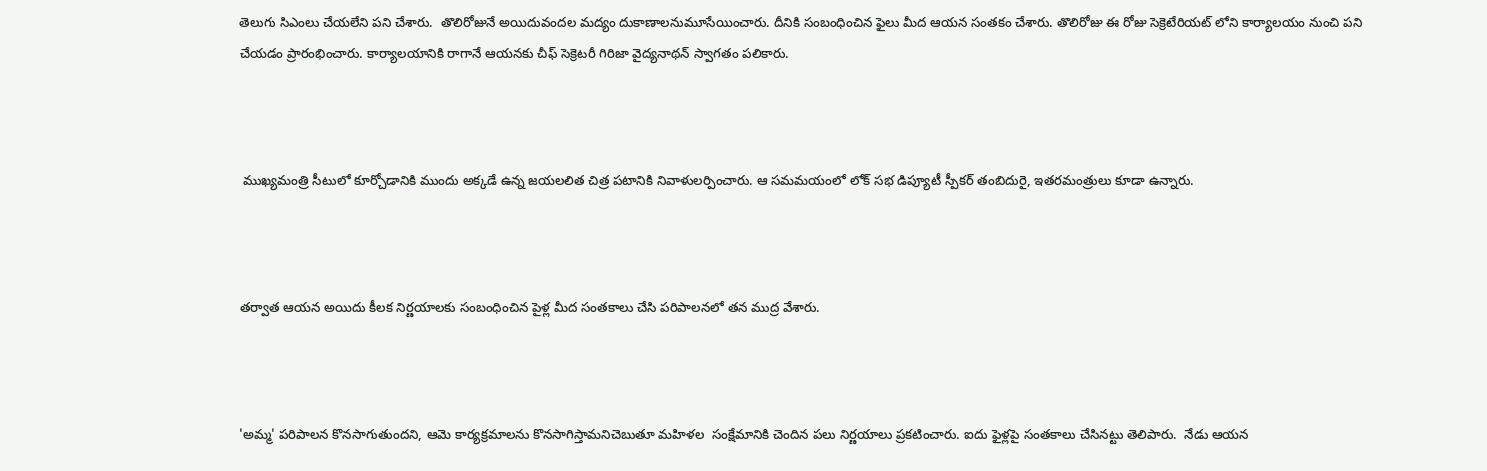తెలుగు సిఎంలు చేయలేని పని చేశారు.  తొలిరోజునే అయిదువందల మద్యం దుకాణాలనుమూసేయించారు. దీనికి సంబంధించిన ఫైలు మీద ఆయన సంతకం చేశారు. తొలిరోజు ఈ రోజు సెక్రెటేరియట్ లోని కార్యాలయం నుంచి పని చేయడం ప్రారంభించారు. కార్యాలయానికి రాగానే ఆయనకు చీఫ్ సెక్రెటరీ గిరిజా వైద్యనాథన్ స్వాగతం పలికారు.



 ముఖ్యమంత్రి సీటులో కూర్చోడానికి ముందు అక్కడే ఉన్న జయలలిత చిత్ర పటానికి నివాళులర్పించారు. ఆ సమమయంలో లోక్ సభ డిప్యూటీ స్పీకర్ తంబిదురై, ఇతరమంత్రులు కూడా ఉన్నారు.



తర్వాత ఆయన అయిదు కీలక నిర్ణయాలకు సంబంధించిన పైళ్ల మీద సంతకాలు చేసి పరిపాలనలో తన ముద్ర వేశారు.



'అమ్మ' పరిపాలన కొనసాగుతుందని, ఆమె కార్యక్రమాలను కొనసాగిస్తామనిచెబుతూ మహిళల  సంక్షేమానికి చెందిన పలు నిర్ణయాలు ప్రకటించారు. ఐదు ఫైళ్లపై సంతకాలు చేసినట్టు తెలిపారు.  నేడు ఆయన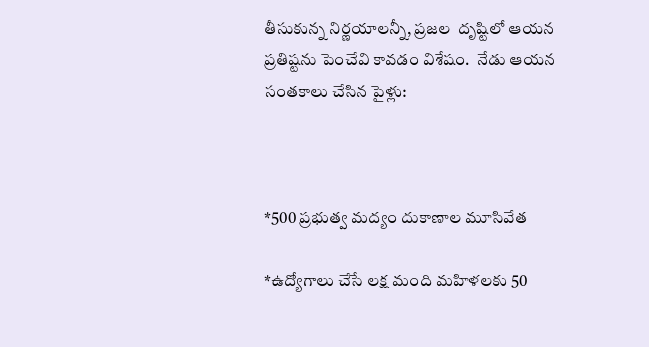తీసుకున్న నిర్ణయాలన్నీ, ప్రజల  దృష్టిలో ఆయన ప్రతిష్టను పెంచేవి కావడం విశేషం.  నేడు ఆయన సంతకాలు చేసిన పైళ్లు:



*500 ప్రభుత్వ మద్యం దుకాణాల మూసివేత

*ఉద్యోగాలు చేసే లక్ష మంది మహిళలకు 50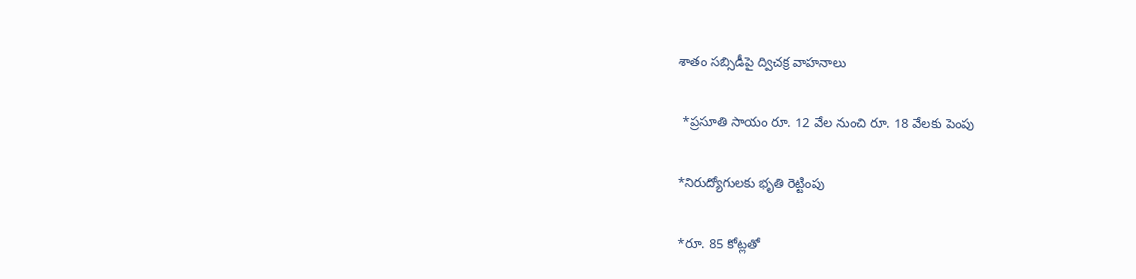శాతం సబ్సిడీపై ద్విచక్ర వాహనాలు

 *ప్రసూతి సాయం రూ. 12 వేల నుంచి రూ. 18 వేలకు పెంపు

*నిరుద్యోగులకు భృతి రెట్టింపు

*రూ. 85 కోట్లతో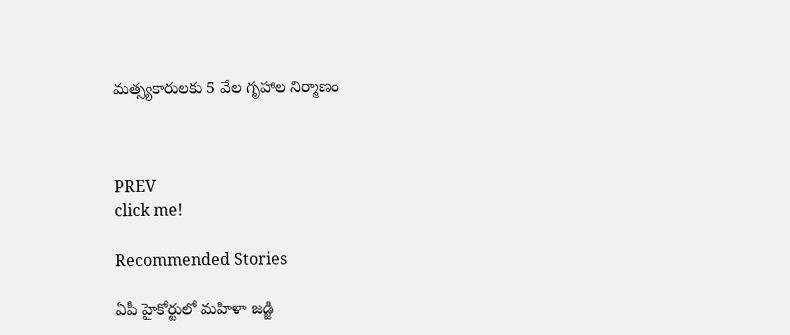మత్స్యకారులకు 5 వేల గృహాల నిర్మాణం



PREV
click me!

Recommended Stories

ఏపీ హైకోర్టులో మహిళా జడ్జి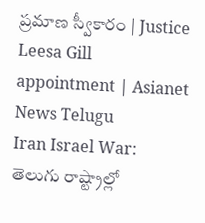ప్రమాణ స్వీకారం | Justice Leesa Gill appointment | Asianet News Telugu
Iran Israel War: తెలుగు రాష్ట్రాల్లో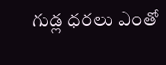గుడ్ల ధరలు ఎంతో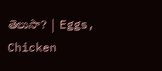తెలుసా? | Eggs, Chicken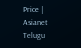Price | Asianet Telugu